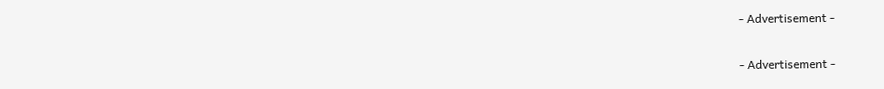- Advertisement -


- Advertisement -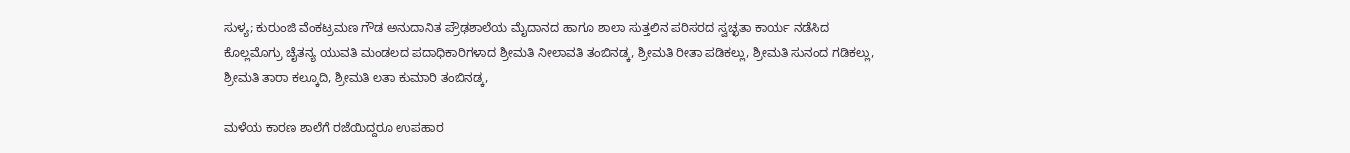ಸುಳ್ಯ; ಕುರುಂಜಿ ವೆಂಕಟ್ರಮಣ ಗೌಡ ಅನುದಾನಿತ ಪ್ರೌಢಶಾಲೆಯ ಮೈದಾನದ ಹಾಗೂ ಶಾಲಾ ಸುತ್ತಲಿನ ಪರಿಸರದ ಸ್ವಚ್ಛತಾ ಕಾರ್ಯ ನಡೆಸಿದ ಕೊಲ್ಲಮೊಗ್ರು ಚೈತನ್ಯ ಯುವತಿ ಮಂಡಲದ ಪದಾಧಿಕಾರಿಗಳಾದ ಶ್ರೀಮತಿ ನೀಲಾವತಿ ತಂಬಿನಡ್ಕ, ಶ್ರೀಮತಿ ರೀತಾ ಪಡಿಕಲ್ಲು, ಶ್ರೀಮತಿ ಸುನಂದ ಗಡಿಕಲ್ಲು, ಶ್ರೀಮತಿ ತಾರಾ ಕಲ್ಕೂದಿ, ಶ್ರೀಮತಿ ಲತಾ ಕುಮಾರಿ ತಂಬಿನಡ್ಕ,

ಮಳೆಯ ಕಾರಣ ಶಾಲೆಗೆ ರಜೆಯಿದ್ದರೂ ಉಪಹಾರ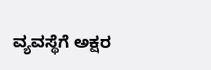ವ್ಯವಸ್ಥೆಗೆ ಅಕ್ಷರ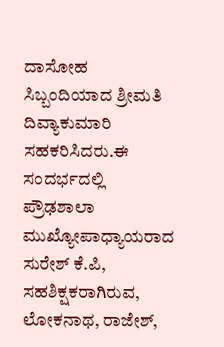ದಾಸೋಹ ಸಿಬ್ಬಂದಿಯಾದ ಶ್ರೀಮತಿ ದಿವ್ಯಾಕುಮಾರಿ ಸಹಕರಿಸಿದರು.ಈ ಸಂದರ್ಭದಲ್ಲಿ ಪ್ರೌಢಶಾಲಾ ಮುಖ್ಯೋಪಾಧ್ಯಾಯರಾದ ಸುರೇಶ್ ಕೆ.ಪಿ, ಸಹಶಿಕ್ಷಕರಾಗಿರುವ, ಲೋಕನಾಥ, ರಾಜೇಶ್,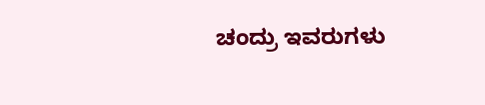ಚಂದ್ರು ಇವರುಗಳು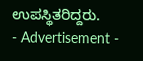ಉಪಸ್ಥಿತರಿದ್ದರು.
- Advertisement -